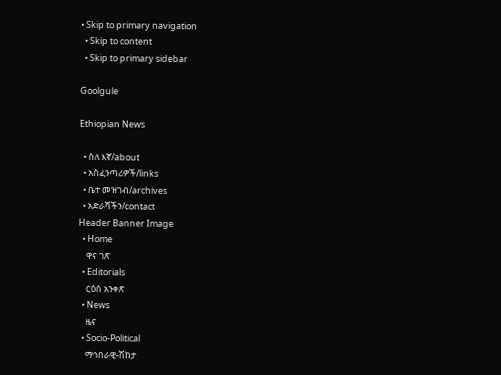• Skip to primary navigation
  • Skip to content
  • Skip to primary sidebar

Goolgule

Ethiopian News

  • ስለ እኛ/about
  • አስፈንጣሪዎች/links
  • ቤተ መዝገብ/archives
  • አድራሻችን/contact
Header Banner Image
  • Home
    ዋና ገጽ
  • Editorials
    ርዕሰ አንቀጽ
  • News
    ዜና
  • Socio-Political
    ማኅበራዊ-ሽከታ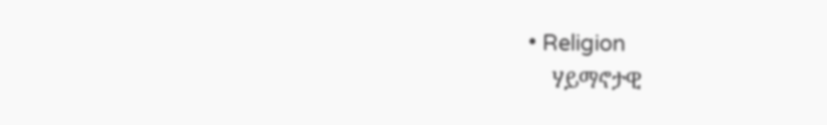• Religion
    ሃይማኖታዊ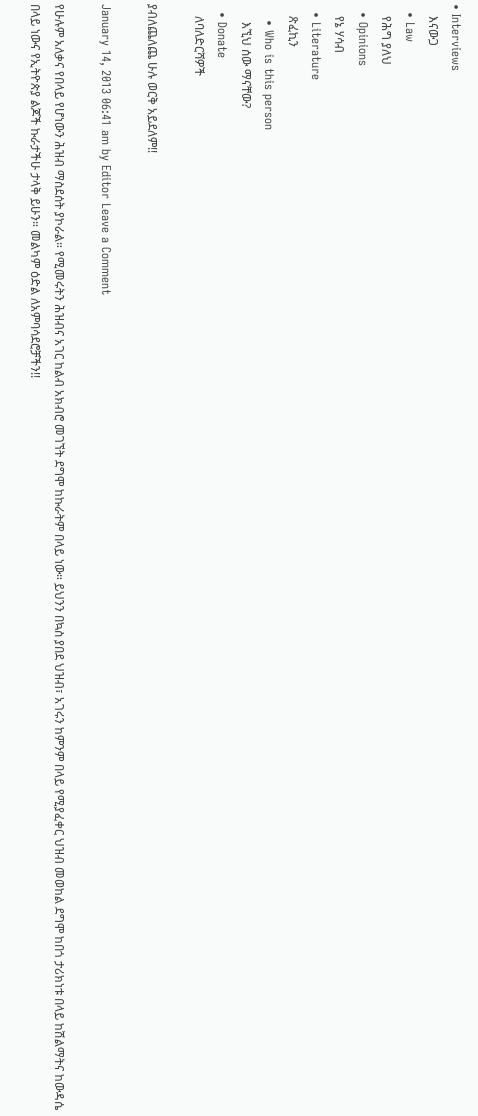• Interviews
    እናውጋ
  • Law
    የሕግ ያለህ
  • Opinions
    የኔ ሃሳብ
  • Literature
    ጽፈኪን
    • Who is this person
      እኚህ ሰው ማናቸው?
  • Donate
    ለባለድርሻዎች

ያብለጨለጨ ሁሉ ወርቅ አይደለም!!

January 14, 2013 06:41 am by Editor Leave a Comment

የሁሉም አለቃና የበላይ የሆነውን ሕዝብ ማስደሰት ያኮራል። የሚመሩትን ሕዝብና አገር ከልብ አክብሮ መገኘት ደግሞ ከኩራትም በላይ ነው። ይህንን በኳስ ያበደ ህዝብ፣ አገሩን ከምንም በላይ የሚያፈቀር ህዝብ መወከል ደግሞ ከበጎ ታሪክነቱ በላይ ከሽልማትና ከውዳሴ በላይ ነውና የኢትዮጵያ ልጆች ኩራታችሁ ታላቅ ይሁን። መልካም ዕድል ለአምባሳደሮቻችን!!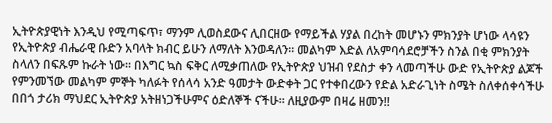ኢትዮጵያዊነት እንዲህ የሚጣፍጥ፣ ማንም ሊወስደውና ሊበርዘው የማይችል ሃያል በረከት መሆኑን ምክንያት ሆነው ላሳዩን የኢትዮጵያ ብሔራዊ ቡድን አባላት ክብር ይሁን ለማለት እንወዳለን። መልካም እድል ለአምባሳደሮቻችን ስንል በቂ ምክንያት ስላለን በፍጹም ኩራት ነው። በእግር ኳስ ፍቅር ለሚቃጠለው የኢትዮጵያ ህዝብ የደስታ ቀን ላመጣችሁ ውድ የኢትዮጵያ ልጆች የምንመኘው መልካም ምኞት ካለፉት የሰላሳ አንድ ዓመታት ውድቀት ጋር የተቀበረውን የድል አድራጊነት ስሜት ስለቀሰቀሳችሁ በበጎ ታሪክ ማህደር ኢትዮጵያ አትዘነጋችሁምና ዕድለኞች ናችሁ። ለዚያውም በዛሬ ዘመን!!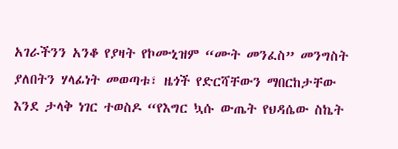አገራችንን አንቆ የያዛት የኮሙኒዝም “ሙት መንፈስ” መንግስት ያለበትን ሃላፊነት መወጣቱ፣ ዜጎች የድርሻቸውን ማበርከታቸው እንደ ታላቅ ነገር ተወስዶ “የእግር ኳሱ ውጤት የህዳሴው ስኬት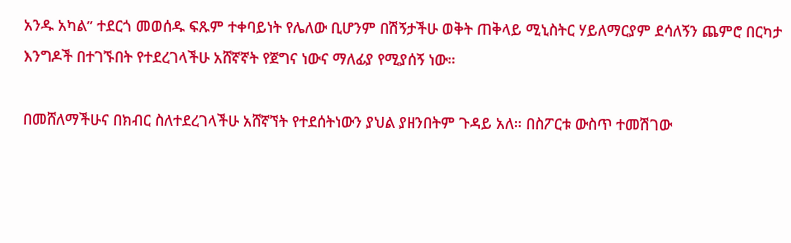አንዱ አካል” ተደርጎ መወሰዱ ፍጹም ተቀባይነት የሌለው ቢሆንም በሽኝታችሁ ወቅት ጠቅላይ ሚኒስትር ሃይለማርያም ደሳለኝን ጨምሮ በርካታ እንግዶች በተገኙበት የተደረገላችሁ አሸኛኛት የጀግና ነውና ማለፊያ የሚያሰኝ ነው።

በመሸለማችሁና በክብር ስለተደረገላችሁ አሸኛኘት የተደሰትነውን ያህል ያዘንበትም ጉዳይ አለ። በስፖርቱ ውስጥ ተመሽገው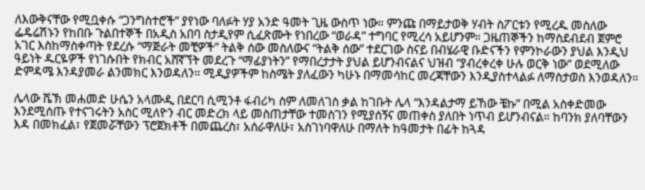ለእውቅናቸው የሚቧቀሱ “ጋንግስተሮች” ያየነው ባለፉት ሃያ አንድ ዓመት ጊዜ ውስጥ ነው። ምንጩ በማይታወቅ ሃብት ስፖርቱን የሚረዱ መስለው ፌዴሬሽኑን የከበቡ ጉልበተኞች በአዲስ አበባ ስታዲየም ሲፈጽሙት የነበረው “ወራዳ” ተግባር የሚረሳ አይሆንም። ጋዜጠኞችን ከማስደብደብ ጀምሮ አገር እስከማስቀጣት የደረሱ “ማጅራት መቺዎች” ትልቅ ሰው መስለውና “ትልቅ ሰው” ተደርገው ስናይ በብሄራዊ ቡድናችን የምንኮራውን ያህል እንዲህ ዓይነት ዱርዬዎች የነገሱበት የክብር አሸኛኘት መደረጉ “ማፊያነትን” የማበረታታት ያህል ይሆንብናልና ህዝብ “ያብረቀረቀ ሁሉ ወርቅ ነው” ወደሚለው ድምዳሜ እንዳያመራ ልንመክር እንወዳለን። ሚዲያዎችም ከስሜት ያለፈውን ካሁኑ በማመሳከር መረጃቸውን እንዲያስተላልፉ ለማስታወስ እንወዳለን።

ሌላው ሼኽ መሐመድ ሁሴን አላሙዲ በደርባ ሲሚንቶ ፋብሪካ ስም ለመለገስ ቃል ከገቡት ሌላ “እንዳልታማ ይኸው ቼኩ” በሚል አስቀድመው እንደሚሰጡ የተናገሩትን አስር ሚለዮን ብር መድረክ ላይ መስጠታቸው ተመስገን የሚያሰኝና መጠቀስ ያለበት ነጥብ ይሆንብናል። ከባንክ ያለባቸውን እዳ በመክፈል፣ የጀመሯቸውን ፕሮጀክቶች በመጨረስ፣ አሰራዋለሁ፣ አስገነባዋለሁ በማለት ከዓመታት በፊት ከጓዳ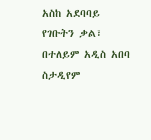አስከ አደባባይ የገቡትን ቃል፣ በተለይም አዲስ አበባ ስታዲየም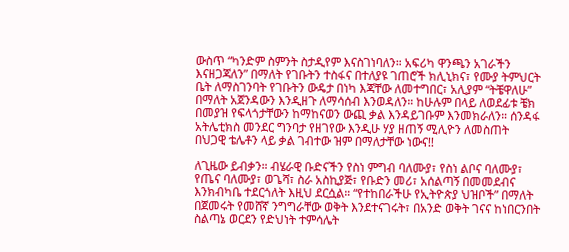ውስጥ “ካንድም ስምንት ስታዲየም እናስገነባለን። አፍሪካ ዋንጫን አገራችን እናዘጋጃለን” በማለት የገቡትን ተስፋና በተለያዩ ገጠሮች ክሊኒክና፣ የሙያ ትምህርት ቤት ለማስገንባት የገቡትን ውዴታ በነካ እጃቸው ለመተግበር፣ አሊያም “ትቼዋለሁ” በማለት አጀንዳውን እንዲዘጉ ለማሳሰብ እንወዳለን። ከሁሉም በላይ ለወደፊቱ ቼክ በመያዝ የፍላጎታቸውን ከማከናወን ውጪ ቃል እንዳይገቡም እንመክራለን። ሰንዳፋ አትሌቲክስ መንደር ግንባታ የዘገየው እንዲሁ ሃያ ዘጠኝ ሚሊዮን ለመስጠት በህጋዊ ቴሌቶን ላይ ቃል ገብተው ዝም በማለታቸው ነውና!!

ለጊዜው ይብቃን። ብሄራዊ ቡድናችን የስነ ምግብ ባለሙያ፣ የስነ ልቦና ባለሙያ፣ የጤና ባለሙያ፣ ወጌሻ፣ ስራ አስኪያጅ፣ የቡድን መሪ፣ አሰልጣኝ በመመደብና እንክብካቤ ተደርጎለት እዚህ ደርሷል። “የተከበራችሁ የኢትዮጵያ ህዝቦች” በማለት በጀመሩት የመሸኛ ንግግራቸው ወቅት እንደተናገሩት፣ በአንድ ወቅት ገናና ከነበርንበት ስልጣኔ ወርደን የድህነት ተምሳሌት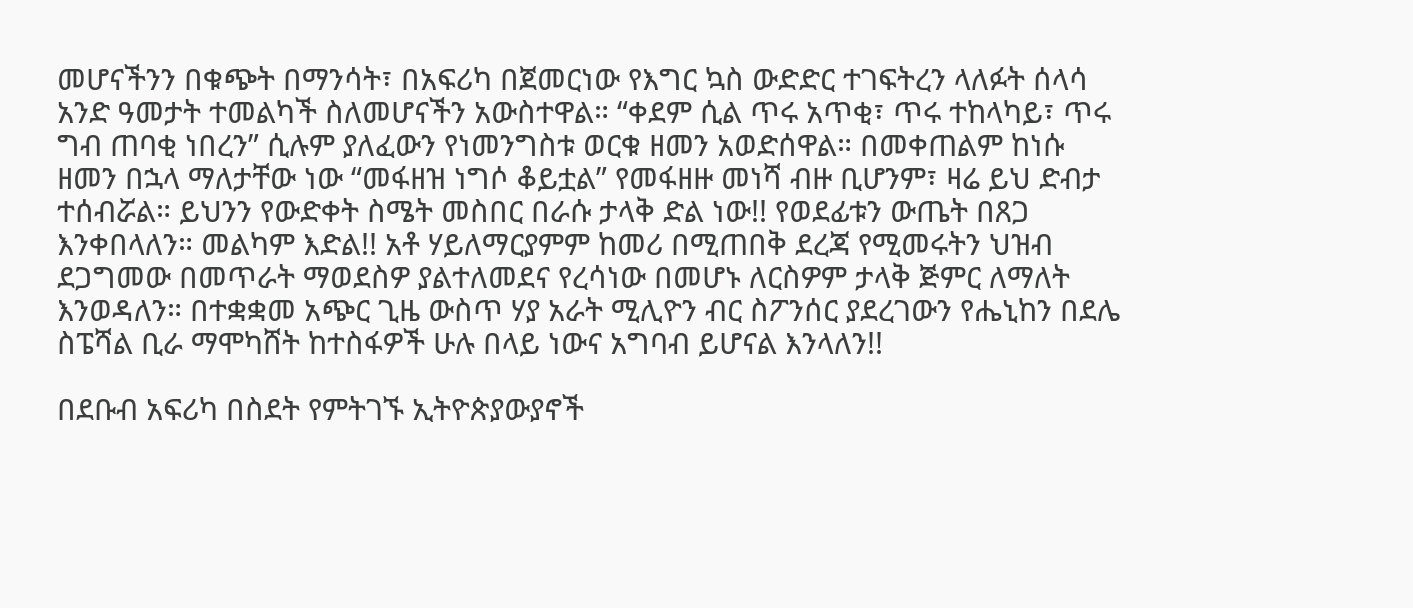መሆናችንን በቁጭት በማንሳት፣ በአፍሪካ በጀመርነው የእግር ኳስ ውድድር ተገፍትረን ላለፉት ሰላሳ አንድ ዓመታት ተመልካች ስለመሆናችን አውስተዋል። “ቀደም ሲል ጥሩ አጥቂ፣ ጥሩ ተከላካይ፣ ጥሩ ግብ ጠባቂ ነበረን” ሲሉም ያለፈውን የነመንግስቱ ወርቁ ዘመን አወድሰዋል። በመቀጠልም ከነሱ ዘመን በኋላ ማለታቸው ነው “መፋዘዝ ነግሶ ቆይቷል” የመፋዘዙ መነሻ ብዙ ቢሆንም፣ ዛሬ ይህ ድብታ ተሰብሯል። ይህንን የውድቀት ስሜት መስበር በራሱ ታላቅ ድል ነው!! የወደፊቱን ውጤት በጸጋ እንቀበላለን። መልካም እድል!! አቶ ሃይለማርያምም ከመሪ በሚጠበቅ ደረጃ የሚመሩትን ህዝብ ደጋግመው በመጥራት ማወደስዎ ያልተለመደና የረሳነው በመሆኑ ለርስዎም ታላቅ ጅምር ለማለት እንወዳለን። በተቋቋመ አጭር ጊዜ ውስጥ ሃያ አራት ሚሊዮን ብር ስፖንሰር ያደረገውን የሔኒከን በደሌ ስፔሻል ቢራ ማሞካሸት ከተስፋዎች ሁሉ በላይ ነውና አግባብ ይሆናል እንላለን!!

በደቡብ አፍሪካ በስደት የምትገኙ ኢትዮጵያውያኖች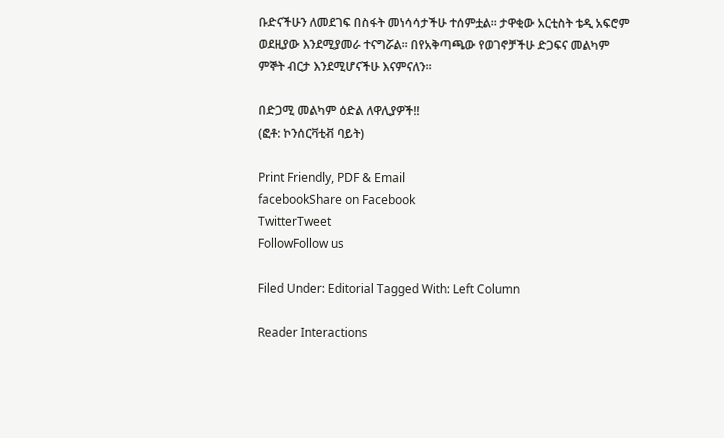ቡድናችሁን ለመደገፍ በስፋት መነሳሳታችሁ ተሰምቷል፡፡ ታዋቂው አርቲስት ቴዲ አፍሮም ወደዚያው እንደሚያመራ ተናግሯል፡፡ በየአቅጣጫው የወገኖቻችሁ ድጋፍና መልካም ምኞት ብርታ እንደሚሆናችሁ እናምናለን፡፡

በድጋሚ መልካም ዕድል ለዋሊያዎች!!                                                                                               (ፎቶ: ኮንሰርቫቲቭ ባይት)

Print Friendly, PDF & Email
facebookShare on Facebook
TwitterTweet
FollowFollow us

Filed Under: Editorial Tagged With: Left Column

Reader Interactions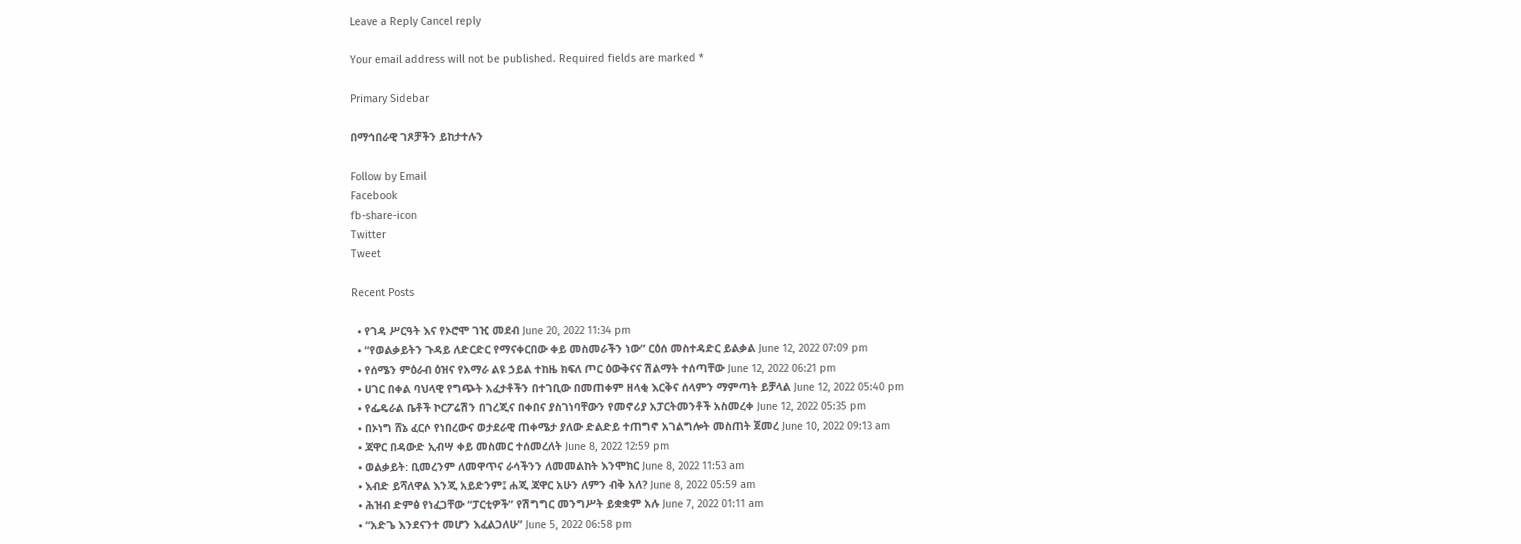Leave a Reply Cancel reply

Your email address will not be published. Required fields are marked *

Primary Sidebar

በማኅበራዊ ገጾቻችን ይከታተሉን

Follow by Email
Facebook
fb-share-icon
Twitter
Tweet

Recent Posts

  • የገዳ ሥርዓት እና የኦሮሞ ገዢ መደብ June 20, 2022 11:34 pm
  • “የወልቃይትን ጉዳይ ለድርድር የማናቀርበው ቀይ መስመራችን ነው” ርዕሰ መስተዳድር ይልቃል June 12, 2022 07:09 pm
  • የሰሜን ምዕራብ ዕዝና የአማራ ልዩ ኃይል ተከዜ ክፍለ ጦር ዕውቅናና ሽልማት ተሰጣቸው June 12, 2022 06:21 pm
  • ሀገር በቀል ባህላዊ የግጭት አፈታቶችን በተገቢው በመጠቀም ዘላቂ እርቅና ሰላምን ማምጣት ይቻላል June 12, 2022 05:40 pm
  • የፌዴራል ቤቶች ኮርፖሬሽን በገረጂና በቀበና ያስገነባቸውን የመኖሪያ አፓርትመንቶች አስመረቀ June 12, 2022 05:35 pm
  • በኦነግ ሸኔ ፈርሶ የነበረውና ወታደራዊ ጠቀሜታ ያለው ድልድይ ተጠግኖ አገልግሎት መስጠት ጀመረ June 10, 2022 09:13 am
  • ጃዋር በዳውድ ኢብሣ ቀይ መስመር ተሰመረለት June 8, 2022 12:59 pm
  • ወልቃይት: ቢመረንም ለመዋጥና ራሳችንን ለመመልከት እንሞክር June 8, 2022 11:53 am
  • እብድ ይሻለዋል እንጂ አይድንም፤ ሐጂ ጃዋር አሁን ለምን ብቅ አለ? June 8, 2022 05:59 am
  • ሕዝብ ድምፅ የነፈጋቸው “ፓርቲዎች” የሽግግር መንግሥት ይቋቋም አሉ June 7, 2022 01:11 am
  • “አድጌ እንደናንተ መሆን እፈልጋለሁ” June 5, 2022 06:58 pm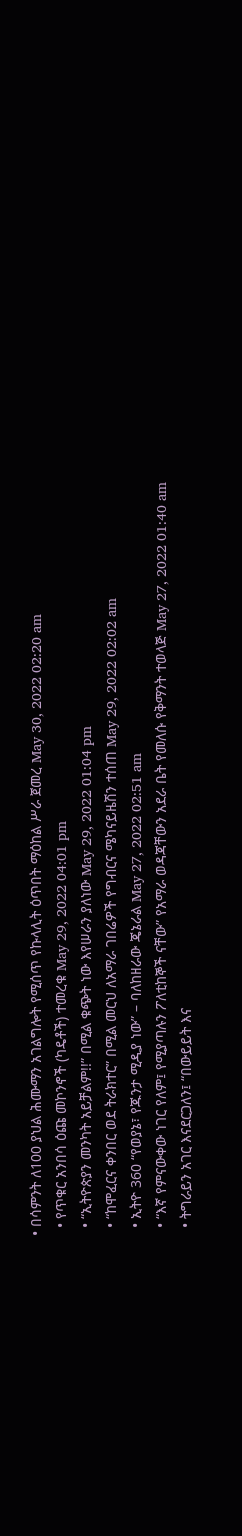• በሳምንት ለ100 ያህል ሕሙማን አገልግሎት የሚሰጥ የኩላሊት ዕጥበት ማዕከል ሥራ ጀመረ May 30, 2022 02:20 am
  • የጥቁር አንበሳ ዕጩ መኮንኖች (ካዴቶች) ተመረቁ May 29, 2022 04:01 pm
  • “ኢትዮጵያን መንካት አይቻልም!!” በሚል ቁጭት ነው እየሠራን ያለነው May 29, 2022 01:04 pm
  • “ከሞፈርና ቀንበር ወደ ትራክተር” በሚል መርህ ለአማራ ገበሬዎች የግብርና ሜካናይዜሽን ተሰጠ May 29, 2022 02:02 am
  • ኢትዮ 360 “የወያኔ፣ የጁንታ ሚዲያ ነው” – ባለከዘራው ጄኔራል May 27, 2022 02:51 am
  • “እኛ የምናውቀው ነገር የለም፤ የሚያጣሉን ፖለቲከኞች ናቸው” የአማራ ወዳጃቸውን አደራ ቤት የመለሱ የቅማንት ተወላጅ May 27, 2022 01:40 am
  • ትግራይን አገር እናደርጋለን፤ “በውይይት እና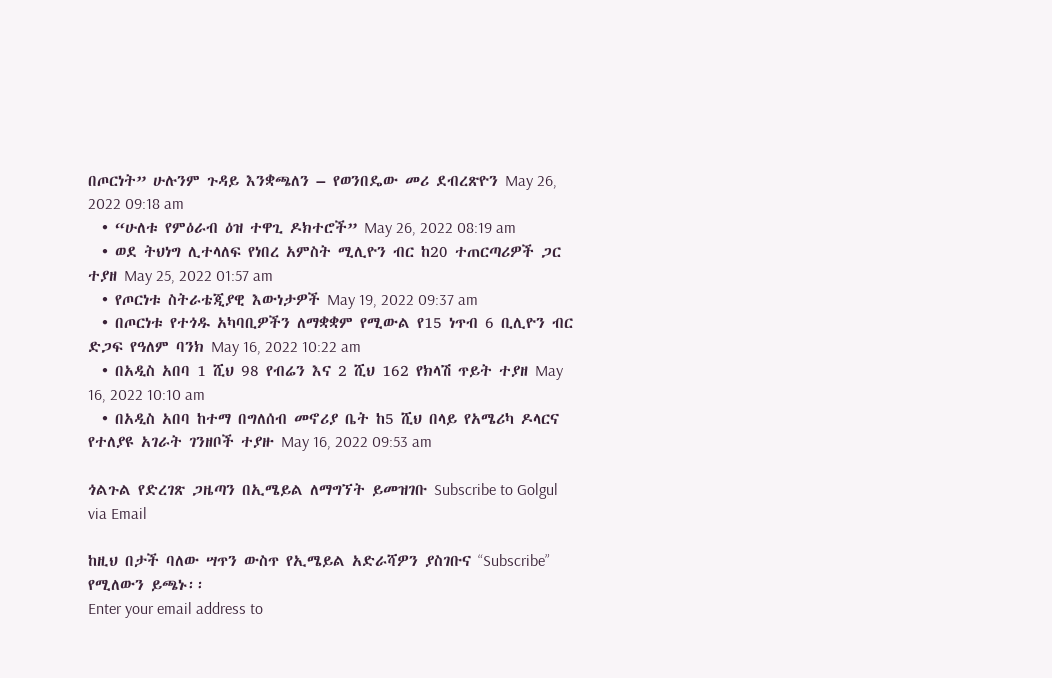በጦርነት” ሁሉንም ጉዳይ እንቋጫለን – የወንበዴው መሪ ደብረጽዮን May 26, 2022 09:18 am
  • “ሁለቱ የምዕራብ ዕዝ ተዋጊ ዶክተሮች” May 26, 2022 08:19 am
  • ወደ ትህነግ ሊተላለፍ የነበረ አምስት ሚሊዮን ብር ከ20 ተጠርጣሪዎች ጋር ተያዘ May 25, 2022 01:57 am
  • የጦርነቱ ስትራቴጂያዊ እውነታዎች May 19, 2022 09:37 am
  • በጦርነቱ የተጎዱ አካባቢዎችን ለማቋቋም የሚውል የ15 ነጥብ 6 ቢሊዮን ብር ድጋፍ የዓለም ባንክ May 16, 2022 10:22 am
  • በአዲስ አበባ 1 ሺህ 98 የብሬን እና 2 ሺህ 162 የክላሽ ጥይት ተያዘ May 16, 2022 10:10 am
  • በአዲስ አበባ ከተማ በግለሰብ መኖሪያ ቤት ከ5 ሺህ በላይ የአሜሪካ ዶላርና የተለያዩ አገራት ገንዘቦች ተያዙ May 16, 2022 09:53 am

ጎልጉል የድረገጽ ጋዜጣን በኢሜይል ለማግኘት ይመዝገቡ Subscribe to Golgul via Email

ከዚህ በታች ባለው ሣጥን ውስጥ የኢሜይል አድራሻዎን ያስገቡና “Subscribe” የሚለውን ይጫኑ፡፡
Enter your email address to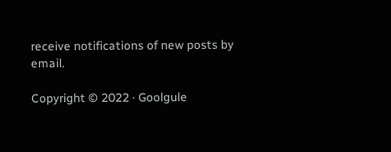receive notifications of new posts by email.

Copyright © 2022 · Goolgule